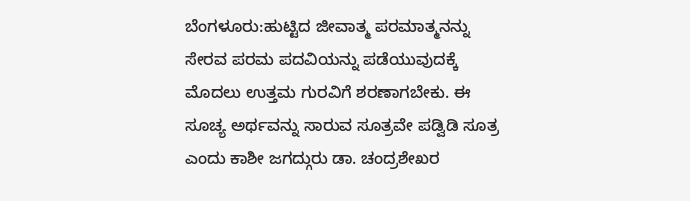ಬೆಂಗಳೂರು:ಹುಟ್ಟಿದ ಜೀವಾತ್ಮ ಪರಮಾತ್ಮನನ್ನು ಸೇರವ ಪರಮ ಪದವಿಯನ್ನು ಪಡೆಯುವುದಕ್ಕೆ ಮೊದಲು ಉತ್ತಮ ಗುರವಿಗೆ ಶರಣಾಗಬೇಕು. ಈ ಸೂಚ್ಯ ಅರ್ಥವನ್ನು ಸಾರುವ ಸೂತ್ರವೇ ಪಡ್ವಿಡಿ ಸೂತ್ರ ಎಂದು ಕಾಶೀ ಜಗದ್ಗುರು ಡಾ. ಚಂದ್ರಶೇಖರ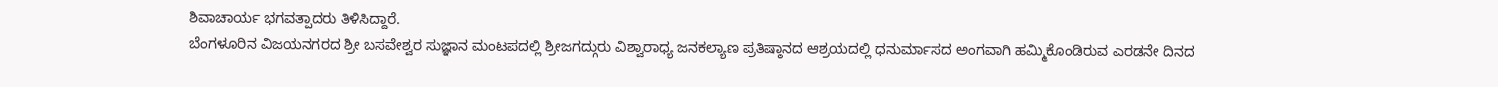ಶಿವಾಚಾರ್ಯ ಭಗವತ್ಪಾದರು ತಿಳಿಸಿದ್ದಾರೆ.
ಬೆಂಗಳೂರಿನ ವಿಜಯನಗರದ ಶ್ರೀ ಬಸವೇಶ್ವರ ಸುಜ್ಞಾನ ಮಂಟಪದಲ್ಲಿ ಶ್ರೀಜಗದ್ಗುರು ವಿಶ್ವಾರಾಧ್ಯ ಜನಕಲ್ಯಾಣ ಪ್ರತಿಷ್ಠಾನದ ಆಶ್ರಯದಲ್ಲಿ ಧನುರ್ಮಾಸದ ಅಂಗವಾಗಿ ಹಮ್ಮಿಕೊಂಡಿರುವ ಎರಡನೇ ದಿನದ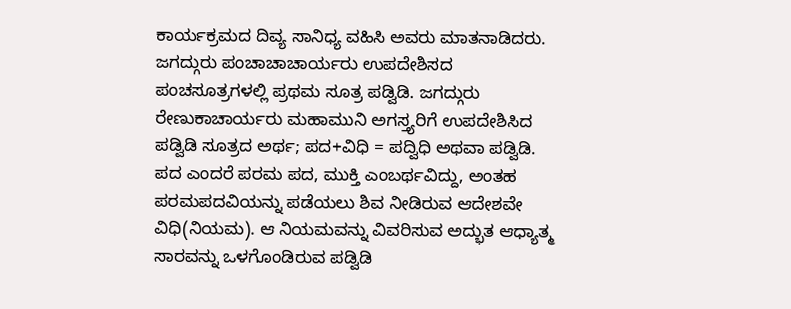ಕಾರ್ಯಕ್ರಮದ ದಿವ್ಯ ಸಾನಿಧ್ಯ ವಹಿಸಿ ಅವರು ಮಾತನಾಡಿದರು.
ಜಗದ್ಗುರು ಪಂಚಾಚಾಚಾರ್ಯರು ಉಪದೇಶಿಸದ ಪಂಚಸೂತ್ರಗಳಲ್ಲಿ ಪ್ರಥಮ ಸೂತ್ರ ಪಡ್ವಿಡಿ. ಜಗದ್ಗುರು ರೇಣುಕಾಚಾರ್ಯರು ಮಹಾಮುನಿ ಅಗಸ್ತ್ಯರಿಗೆ ಉಪದೇಶಿಸಿದ ಪಡ್ವಿಡಿ ಸೂತ್ರದ ಅರ್ಥ; ಪದ+ವಿಧಿ = ಪದ್ವಿಧಿ ಅಥವಾ ಪಡ್ವಿಡಿ. ಪದ ಎಂದರೆ ಪರಮ ಪದ, ಮುಕ್ತಿ ಎಂಬರ್ಥವಿದ್ದು, ಅಂತಹ ಪರಮಪದವಿಯನ್ನು ಪಡೆಯಲು ಶಿವ ನೀಡಿರುವ ಆದೇಶವೇ ವಿಧಿ(ನಿಯಮ). ಆ ನಿಯಮವನ್ನು ವಿವರಿಸುವ ಅದ್ಭುತ ಆಧ್ಯಾತ್ಮ ಸಾರವನ್ನು ಒಳಗೊಂಡಿರುವ ಪಡ್ವಿಡಿ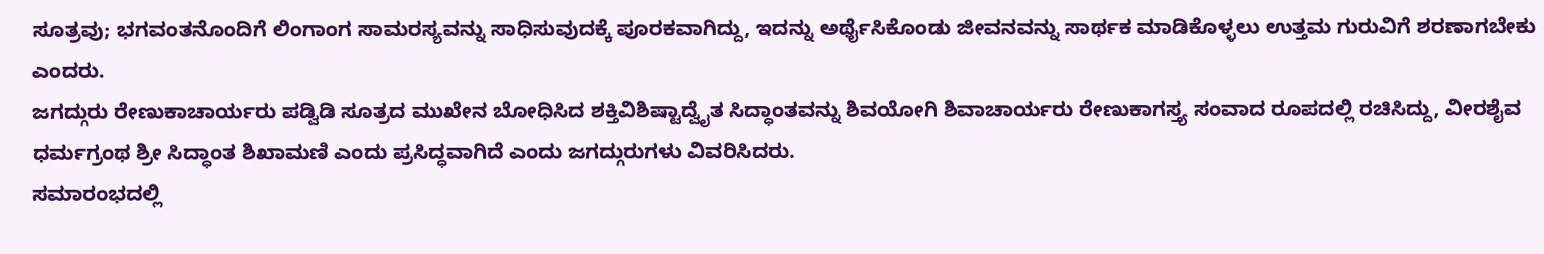ಸೂತ್ರವು; ಭಗವಂತನೊಂದಿಗೆ ಲಿಂಗಾಂಗ ಸಾಮರಸ್ಯವನ್ನು ಸಾಧಿಸುವುದಕ್ಕೆ ಪೂರಕವಾಗಿದ್ದು, ಇದನ್ನು ಅರ್ಥೈಸಿಕೊಂಡು ಜೀವನವನ್ನು ಸಾರ್ಥಕ ಮಾಡಿಕೊಳ್ಳಲು ಉತ್ತಮ ಗುರುವಿಗೆ ಶರಣಾಗಬೇಕು ಎಂದರು.
ಜಗದ್ಗುರು ರೇಣುಕಾಚಾರ್ಯರು ಪಡ್ವಿಡಿ ಸೂತ್ರದ ಮುಖೇನ ಬೋಧಿಸಿದ ಶಕ್ತಿವಿಶಿಷ್ಟಾದ್ವೈತ ಸಿದ್ಧಾಂತವನ್ನು ಶಿವಯೋಗಿ ಶಿವಾಚಾರ್ಯರು ರೇಣುಕಾಗಸ್ತ್ಯ ಸಂವಾದ ರೂಪದಲ್ಲಿ ರಚಿಸಿದ್ದು, ವೀರಶೈವ ಧರ್ಮಗ್ರಂಥ ಶ್ರೀ ಸಿದ್ಧಾಂತ ಶಿಖಾಮಣಿ ಎಂದು ಪ್ರಸಿದ್ಧವಾಗಿದೆ ಎಂದು ಜಗದ್ಗುರುಗಳು ವಿವರಿಸಿದರು.
ಸಮಾರಂಭದಲ್ಲಿ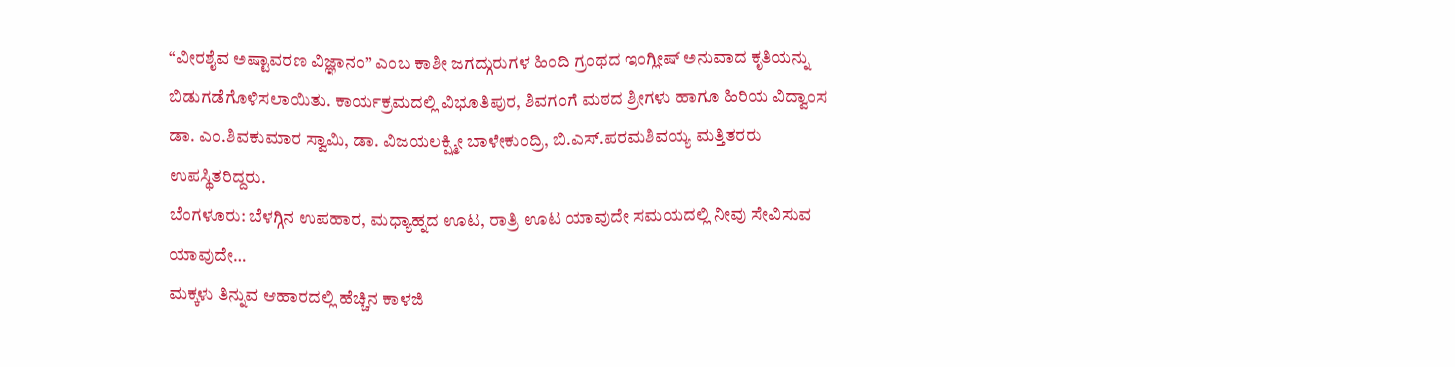“ವೀರಶೈವ ಅಷ್ಟಾವರಣ ವಿಜ್ಞಾನಂ” ಎಂಬ ಕಾಶೀ ಜಗದ್ಗುರುಗಳ ಹಿಂದಿ ಗ್ರಂಥದ ಇಂಗ್ಲೀಷ್ ಅನುವಾದ ಕೃತಿಯನ್ನು ಬಿಡುಗಡೆಗೊಳಿಸಲಾಯಿತು. ಕಾರ್ಯಕ್ರಮದಲ್ಲಿ ವಿಭೂತಿಪುರ, ಶಿವಗಂಗೆ ಮಠದ ಶ್ರೀಗಳು ಹಾಗೂ ಹಿರಿಯ ವಿದ್ವಾಂಸ ಡಾ. ಎಂ.ಶಿವಕುಮಾರ ಸ್ವಾಮಿ, ಡಾ. ವಿಜಯಲಕ್ಷ್ಮೀ ಬಾಳೇಕುಂದ್ರಿ, ಬಿ.ಎಸ್.ಪರಮಶಿವಯ್ಯ ಮತ್ತಿತರರು ಉಪಸ್ಥಿತರಿದ್ದರು.
ಬೆಂಗಳೂರು: ಬೆಳಗ್ಗಿನ ಉಪಹಾರ, ಮಧ್ಯಾಹ್ನದ ಊಟ, ರಾತ್ರಿ ಊಟ ಯಾವುದೇ ಸಮಯದಲ್ಲಿ ನೀವು ಸೇವಿಸುವ ಯಾವುದೇ…
ಮಕ್ಕಳು ತಿನ್ನುವ ಆಹಾರದಲ್ಲಿ ಹೆಚ್ಚಿನ ಕಾಳಜಿ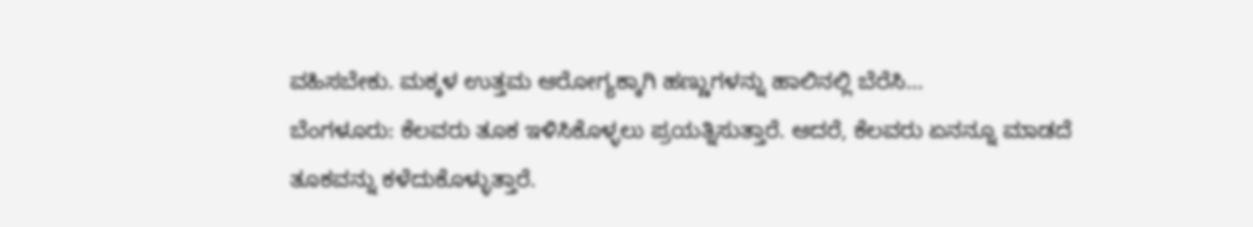ವಹಿಸಬೇಕು. ಮಕ್ಕಳ ಉತ್ತಮ ಆರೋಗ್ಯಕ್ಕಾಗಿ ಹಣ್ಣುಗಳನ್ನು ಹಾಲಿನಲ್ಲಿ ಬೆರೆಸಿ…
ಬೆಂಗಳೂರು: ಕೆಲವರು ತೂಕ ಇಳಿಸಿಕೊಳ್ಳಲು ಪ್ರಯತ್ನಿಸುತ್ತಾರೆ. ಆದರೆ, ಕೆಲವರು ಏನನ್ನೂ ಮಾಡದೆ ತೂಕವನ್ನು ಕಳೆದುಕೊಳ್ಳುತ್ತಾರೆ.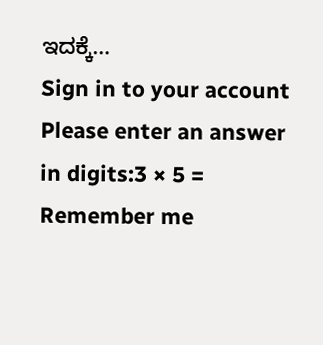ಇದಕ್ಕೆ…
Sign in to your account
Please enter an answer in digits:3 × 5 =
Remember me